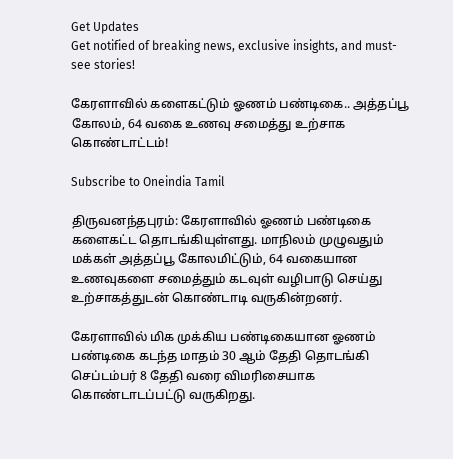Get Updates
Get notified of breaking news, exclusive insights, and must-see stories!

கேரளாவில் களைகட்டும் ஓணம் பண்டிகை.. அத்தப்பூ கோலம், 64 வகை உணவு சமைத்து உற்சாக கொண்டாட்டம்!

Subscribe to Oneindia Tamil

திருவனந்தபுரம்: கேரளாவில் ஓணம் பண்டிகை களைகட்ட தொடங்கியுள்ளது. மாநிலம் முழுவதும் மக்கள் அத்தப்பூ கோலமிட்டும், 64 வகையான உணவுகளை சமைத்தும் கடவுள் வழிபாடு செய்து உற்சாகத்துடன் கொண்டாடி வருகின்றனர்.

கேரளாவில் மிக முக்கிய பண்டிகையான ஓணம் பண்டிகை கடந்த மாதம் 30 ஆம் தேதி தொடங்கி செப்டம்பர் 8 தேதி வரை விமரிசையாக கொண்டாடப்பட்டு வருகிறது.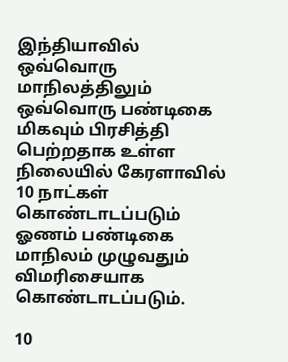இந்தியாவில் ஒவ்வொரு மாநிலத்திலும் ஒவ்வொரு பண்டிகை மிகவும் பிரசித்தி பெற்றதாக உள்ள நிலையில் கேரளாவில் 10 நாட்கள் கொண்டாடப்படும் ஓணம் பண்டிகை மாநிலம் முழுவதும் விமரிசையாக கொண்டாடப்படும்.

10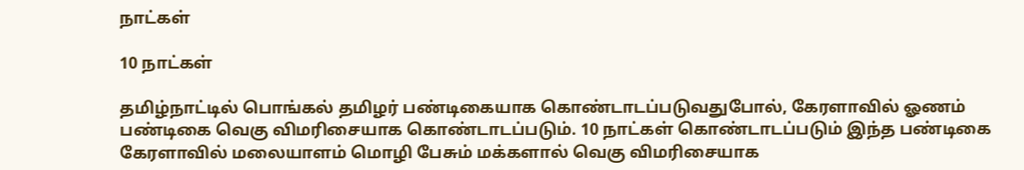நாட்கள்

10 நாட்கள்

தமிழ்நாட்டில் பொங்கல் தமிழர் பண்டிகையாக கொண்டாடப்படுவதுபோல், கேரளாவில் ஓணம் பண்டிகை வெகு விமரிசையாக கொண்டாடப்படும். 10 நாட்கள் கொண்டாடப்படும் இந்த பண்டிகை கேரளாவில் மலையாளம் மொழி பேசும் மக்களால் வெகு விமரிசையாக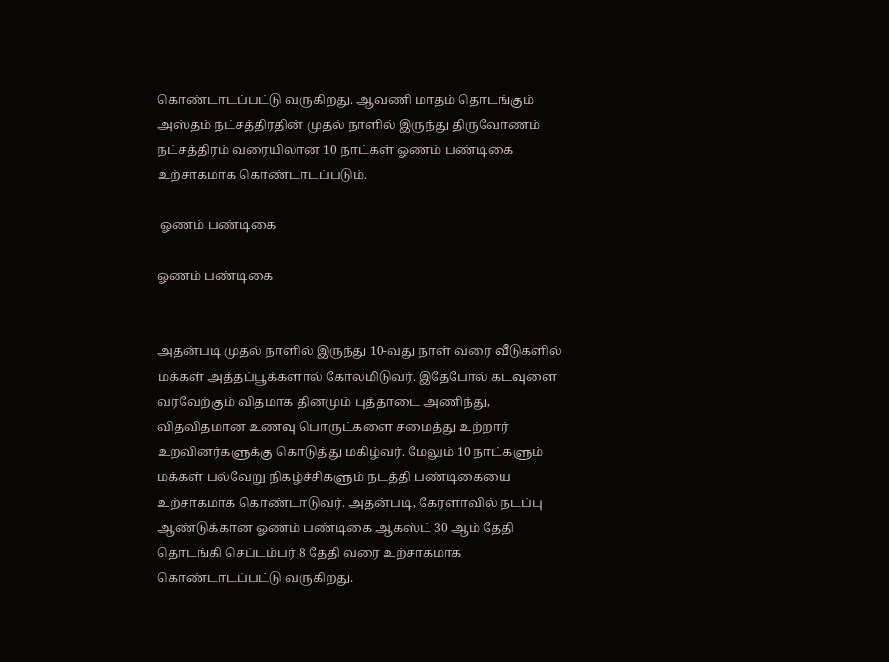கொண்டாடப்பட்டு வருகிறது. ஆவணி மாதம் தொடங்கும் அஸ்தம் நட்சத்திரதின் முதல் நாளில் இருந்து திருவோணம் நட்சத்திரம் வரையிலான 10 நாட்கள் ஓணம் பண்டிகை உற்சாகமாக கொண்டாடப்படும்.

 ஓணம் பண்டிகை

ஓணம் பண்டிகை


அதன்படி முதல் நாளில் இருந்து 10-வது நாள் வரை வீடுகளில் மக்கள் அத்தப்பூக்களால் கோலமிடுவர். இதேபோல் கடவுளை வரவேற்கும் விதமாக தினமும் புத்தாடை அணிந்து, விதவிதமான உணவு பொருட்களை சமைத்து உற்றார் உறவினர்களுக்கு கொடுத்து மகிழ்வர். மேலும் 10 நாட்களும் மக்கள் பல்வேறு நிகழ்ச்சிகளும் நடத்தி பண்டிகையை உற்சாகமாக கொண்டாடுவர். அதன்படி, கேரளாவில் நடப்பு ஆண்டுக்கான ஓணம் பண்டிகை ஆகஸ்ட் 30 ஆம் தேதி தொடங்கி செப்டம்பர் 8 தேதி வரை உற்சாகமாக கொண்டாடப்பட்டு வருகிறது.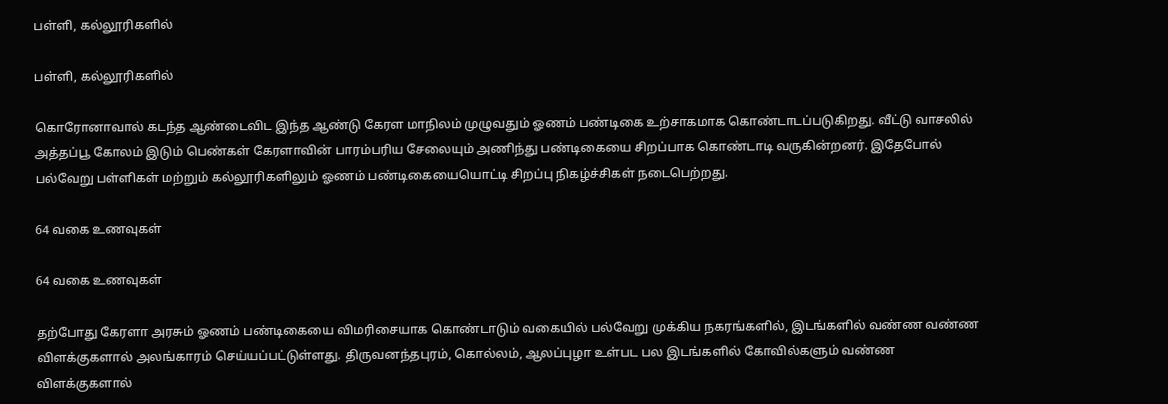பள்ளி, கல்லூரிகளில்

பள்ளி, கல்லூரிகளில்

கொரோனாவால் கடந்த ஆண்டைவிட இந்த ஆண்டு கேரள மாநிலம் முழுவதும் ஓணம் பண்டிகை உற்சாகமாக கொண்டாடப்படுகிறது. வீட்டு வாசலில் அத்தப்பூ கோலம் இடும் பெண்கள் கேரளாவின் பாரம்பரிய சேலையும் அணிந்து பண்டிகையை சிறப்பாக கொண்டாடி வருகின்றனர். இதேபோல் பல்வேறு பள்ளிகள் மற்றும் கல்லூரிகளிலும் ஓணம் பண்டிகையையொட்டி சிறப்பு நிகழ்ச்சிகள் நடைபெற்றது.

64 வகை உணவுகள்

64 வகை உணவுகள்

தற்போது கேரளா அரசும் ஓணம் பண்டிகையை விமரிசையாக கொண்டாடும் வகையில் பல்வேறு முக்கிய நகரங்களில், இடங்களில் வண்ண வண்ண விளக்குகளால் அலங்காரம் செய்யப்பட்டுள்ளது. திருவனந்தபுரம், கொல்லம், ஆலப்புழா உள்பட பல இடங்களில் கோவில்களும் வண்ண விளக்குகளால்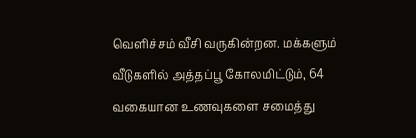வெளிச்சம் வீசி வருகின்றன. மக்களும் வீடுகளில் அத்தப்பூ கோலமிட்டும், 64 வகையான உணவுகளை சமைத்து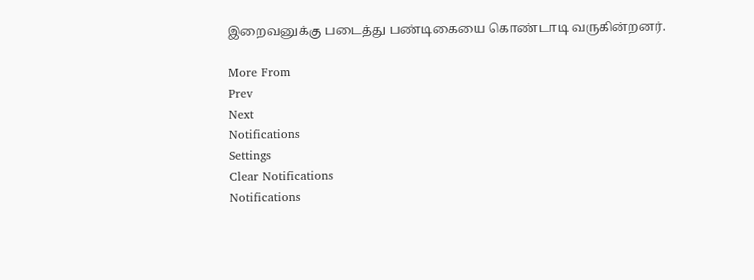இறைவனுக்கு படைத்து பண்டிகையை கொண்டாடி வருகின்றனர்.

More From
Prev
Next
Notifications
Settings
Clear Notifications
Notifications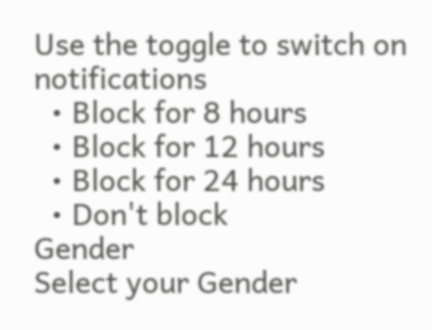Use the toggle to switch on notifications
  • Block for 8 hours
  • Block for 12 hours
  • Block for 24 hours
  • Don't block
Gender
Select your Gender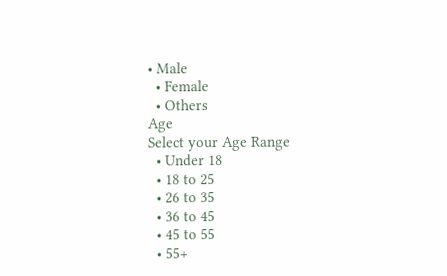• Male
  • Female
  • Others
Age
Select your Age Range
  • Under 18
  • 18 to 25
  • 26 to 35
  • 36 to 45
  • 45 to 55
  • 55+